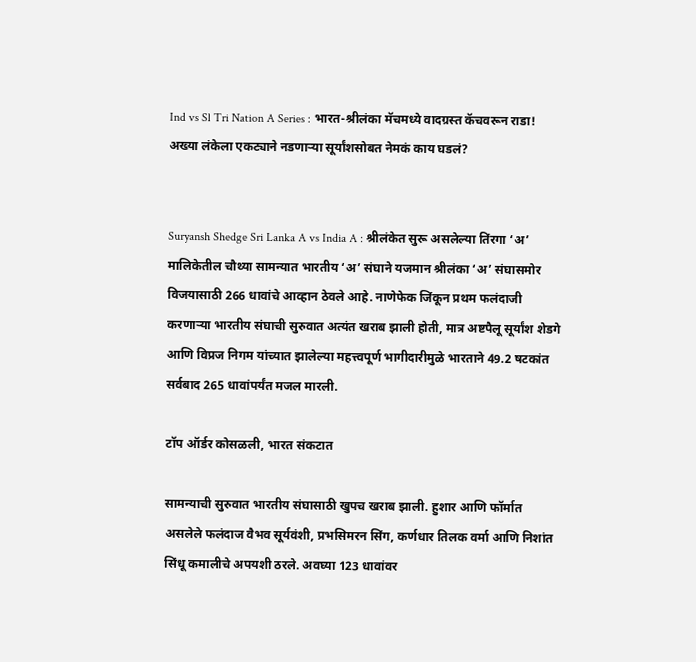Ind vs Sl Tri Nation A Series : भारत-श्रीलंका मॅचमध्ये वादग्रस्त कॅचवरून राडा! अख्या लंकेला एकट्याने नडणाऱ्या सूर्यांशसोबत नेमकं काय घडलं?


Suryansh Shedge Sri Lanka A vs India A : श्रीलंकेत सुरू असलेल्या तिंरगा ‘अ’ मालिकेतील चौथ्या सामन्यात भारतीय ‘अ’ संघाने यजमान श्रीलंका ‘अ’ संघासमोर विजयासाठी 266 धावांचे आव्हान ठेवले आहे. नाणेफेक जिंकून प्रथम फलंदाजी करणाऱ्या भारतीय संघाची सुरुवात अत्यंत खराब झाली होती, मात्र अष्टपैलू सूर्यांश शेडगे आणि विप्रज निगम यांच्यात झालेल्या महत्त्वपूर्ण भागीदारीमुळे भारताने 49.2 षटकांत सर्वबाद 265 धावांपर्यंत मजल मारली.

टॉप ऑर्डर कोसळली, भारत संकटात

सामन्याची सुरुवात भारतीय संघासाठी खुपच खराब झाली. हुशार आणि फॉर्मात असलेले फलंदाज वैभव सूर्यवंशी, प्रभसिमरन सिंग, कर्णधार तिलक वर्मा आणि निशांत सिंधू कमालीचे अपयशी ठरले. अवघ्या 123 धावांवर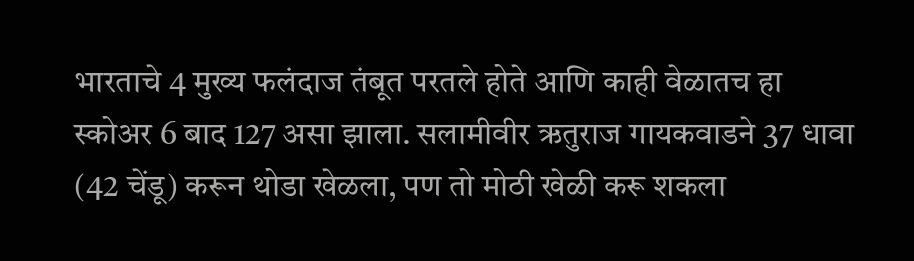भारताचे 4 मुख्य फलंदाज तंबूत परतले होते आणि काही वेळातच हा स्कोअर 6 बाद 127 असा झाला. सलामीवीर ऋतुराज गायकवाडने 37 धावा (42 चेंडू) करून थोडा खेळला, पण तो मोठी खेळी करू शकला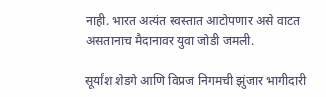नाही. भारत अत्यंत स्वस्तात आटोपणार असे वाटत असतानाच मैदानावर युवा जोडी जमली.

सूर्यांश शेडगे आणि विप्रज निगमची झुंजार भागीदारी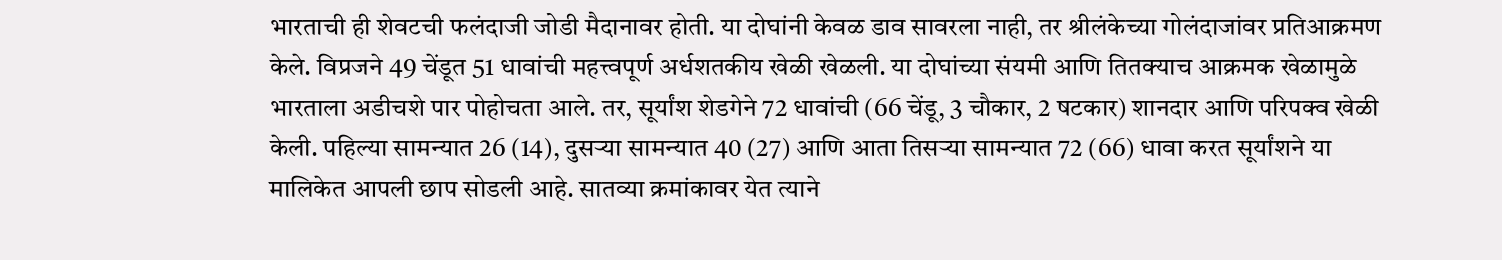भारताची ही शेवटची फलंदाजी जोडी मैदानावर होती. या दोघांनी केवळ डाव सावरला नाही, तर श्रीलंकेच्या गोलंदाजांवर प्रतिआक्रमण केले. विप्रजने 49 चेंडूत 51 धावांची महत्त्वपूर्ण अर्धशतकीय खेळी खेळली. या दोघांच्या संयमी आणि तितक्याच आक्रमक खेळामुळे भारताला अडीचशे पार पोहोचता आले. तर, सूर्यांश शेडगेने 72 धावांची (66 चेंडू, 3 चौकार, 2 षटकार) शानदार आणि परिपक्व खेळी केली. पहिल्या सामन्यात 26 (14), दुसऱ्या सामन्यात 40 (27) आणि आता तिसऱ्या सामन्यात 72 (66) धावा करत सूर्यांशने या मालिकेत आपली छाप सोडली आहे. सातव्या क्रमांकावर येत त्याने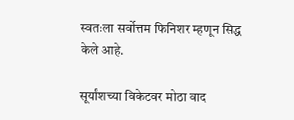स्वतःला सर्वोत्तम फिनिशर म्हणून सिद्ध केले आहे.

सूर्यांशच्या विकेटवर मोठा वाद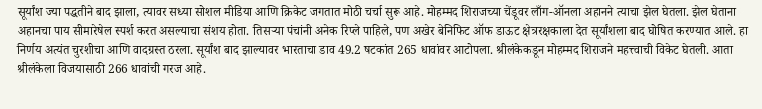सूर्यांश ज्या पद्धतीने बाद झाला, त्यावर सध्या सोशल मीडिया आणि क्रिकेट जगतात मोठी चर्चा सुरू आहे. मोहम्मद शिराजच्या चेंडूवर लाँग-ऑनला अहानने त्याचा झेल घेतला. झेल घेताना अहानचा पाय सीमारेषेल स्पर्श करत असल्याचा संशय होता. तिसऱ्या पंचांनी अनेक रिप्ले पाहिले, पण अखेर बेनिफिट ऑफ डाऊट क्षेत्ररक्षकाला देत सूर्यांशला बाद घोषित करण्यात आले. हा निर्णय अत्यंत चुरशीचा आणि वादग्रस्त ठरला. सूर्यांश बाद झाल्यावर भारताचा डाव 49.2 षटकांत 265 धावांवर आटोपला. श्रीलंकेकडून मोहम्मद शिराजने महत्त्वाची विकेट घेतली. आता श्रीलंकेला विजयासाठी 266 धावांची गरज आहे.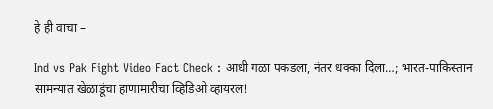हे ही वाचा –

Ind vs Pak Fight Video Fact Check : आधी गळा पकडला, नंतर धक्का दिला…; भारत-पाकिस्तान सामन्यात खेळाडूंचा हाणामारीचा व्हिडिओ व्हायरल!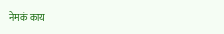नेमकं काय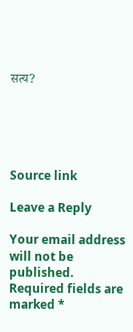सत्य?





Source link

Leave a Reply

Your email address will not be published. Required fields are marked *